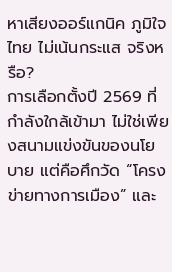หาเสียงออร์แกนิค ภูมิใจไทย ไม่เน้นกระแส จริงหรือ?
การเลือกตั้งปี 2569 ที่กำลังใกล้เข้ามา ไม่ใช่เพียงสนามแข่งขันของนโยบาย แต่คือศึกวัด “โครงข่ายทางการเมือง” และ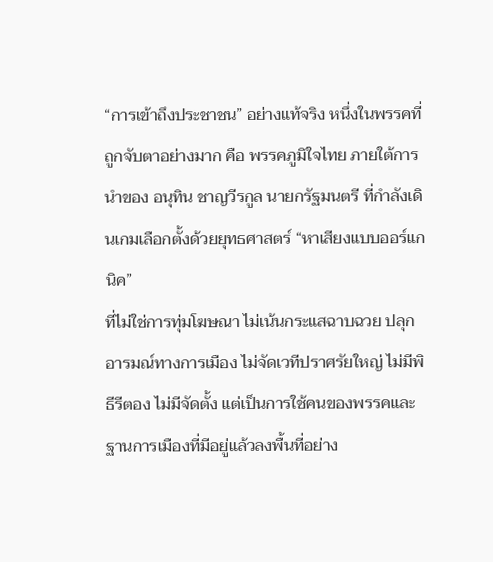“การเข้าถึงประชาชน” อย่างแท้จริง หนึ่งในพรรคที่ถูกจับตาอย่างมาก คือ พรรคภูมิใจไทย ภายใต้การนำของ อนุทิน ชาญวีรกูล นายกรัฐมนตรี ที่กำลังเดินเกมเลือกตั้งด้วยยุทธศาสตร์ “หาเสียงแบบออร์แกนิค”
ที่ไม่ใช่การทุ่มโฆษณา ไม่เน้นกระแสฉาบฉวย ปลุกอารมณ์ทางการเมือง ไม่จัดเวทีปราศรัยใหญ่ ไม่มีพิธีรีตอง ไม่มีจัดตั้ง แต่เป็นการใช้คนของพรรคและฐานการเมืองที่มีอยู่แล้วลงพื้นที่อย่าง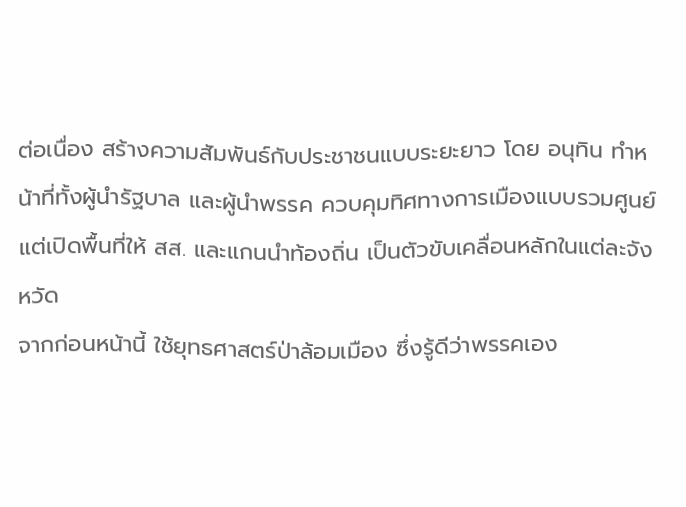ต่อเนื่อง สร้างความสัมพันธ์กับประชาชนแบบระยะยาว โดย อนุทิน ทำหน้าที่ทั้งผู้นำรัฐบาล และผู้นำพรรค ควบคุมทิศทางการเมืองแบบรวมศูนย์ แต่เปิดพื้นที่ให้ สส. และแกนนำท้องถิ่น เป็นตัวขับเคลื่อนหลักในแต่ละจังหวัด
จากก่อนหน้านี้ ใช้ยุทธศาสตร์ป่าล้อมเมือง ซึ่งรู้ดีว่าพรรคเอง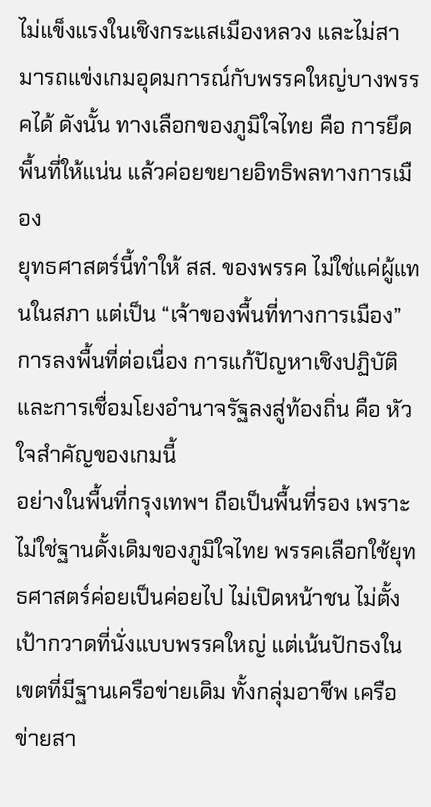ไม่แข็งแรงในเชิงกระแสเมืองหลวง และไม่สามารถแข่งเกมอุดมการณ์กับพรรคใหญ่บางพรรคได้ ดังนั้น ทางเลือกของภูมิใจไทย คือ การยึดพื้นที่ให้แน่น แล้วค่อยขยายอิทธิพลทางการเมือง
ยุทธศาสตร์นี้ทำให้ สส. ของพรรค ไม่ใช่แค่ผู้แทนในสภา แต่เป็น “เจ้าของพื้นที่ทางการเมือง” การลงพื้นที่ต่อเนื่อง การแก้ปัญหาเชิงปฏิบัติ และการเชื่อมโยงอำนาจรัฐลงสู่ท้องถิ่น คือ หัวใจสำคัญของเกมนี้
อย่างในพื้นที่กรุงเทพฯ ถือเป็นพื้นที่รอง เพราะไม่ใช่ฐานดั้งเดิมของภูมิใจไทย พรรคเลือกใช้ยุทธศาสตร์ค่อยเป็นค่อยไป ไม่เปิดหน้าชน ไม่ตั้งเป้ากวาดที่นั่งแบบพรรคใหญ่ แต่เน้นปักธงในเขตที่มีฐานเครือข่ายเดิม ทั้งกลุ่มอาชีพ เครือข่ายสา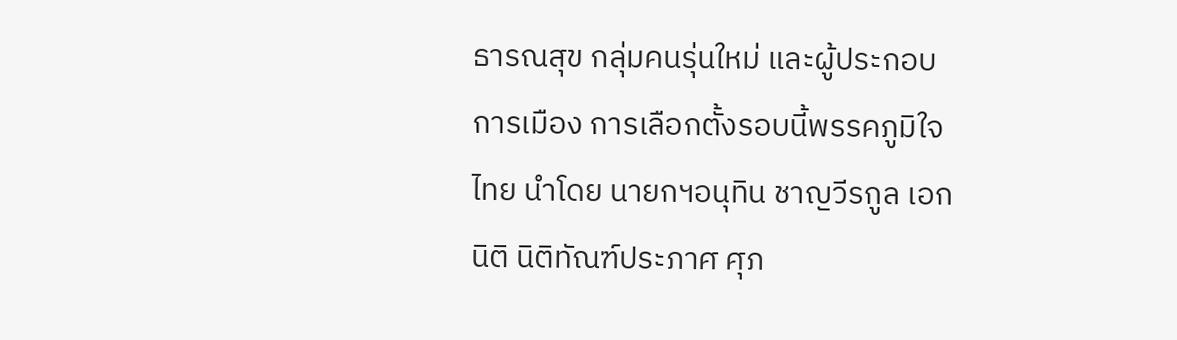ธารณสุข กลุ่มคนรุ่นใหม่ และผู้ประกอบการเมือง การเลือกตั้งรอบนี้พรรคภูมิใจไทย นำโดย นายกฯอนุทิน ชาญวีรกูล เอกนิติ นิติทัณฑ์ประภาศ ศุภ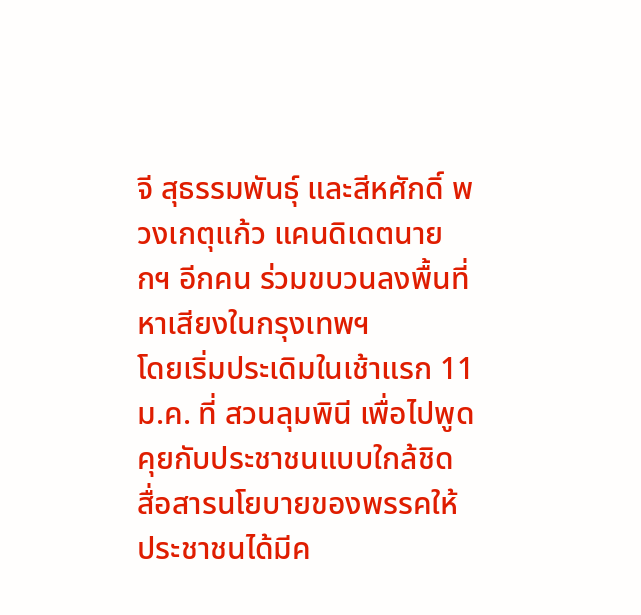จี สุธรรมพันธุ์ และสีหศักดิ์ พวงเกตุแก้ว แคนดิเดตนายกฯ อีกคน ร่วมขบวนลงพื้นที่หาเสียงในกรุงเทพฯ
โดยเริ่มประเดิมในเช้าแรก 11 ม.ค. ที่ สวนลุมพินี เพื่อไปพูดคุยกับประชาชนแบบใกล้ชิด สื่อสารนโยบายของพรรคให้ประชาชนได้มีค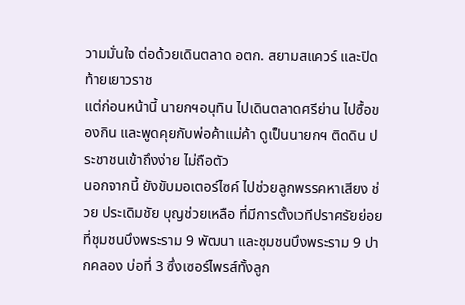วามมั่นใจ ต่อด้วยเดินตลาด อตก. สยามสแควร์ และปิดท้ายเยาวราช
แต่ก่อนหน้านี้ นายกฯอนุทิน ไปเดินตลาดศรีย่าน ไปซื้อของกิน และพูดคุยกับพ่อค้าแม่ค้า ดูเป็นนายกฯ ติดดิน ประชาชนเข้าถึงง่าย ไม่ถือตัว
นอกจากนี้ ยังขับมอเตอร์ไซค์ ไปช่วยลูกพรรคหาเสียง ช่วย ประเดิมชัย บุญช่วยเหลือ ที่มีการตั้งเวทีปราศรัยย่อย ที่ชุมชนบึงพระราม 9 พัฒนา และชุมชนบึงพระราม 9 ปากคลอง บ่อที่ 3 ซึ่งเซอร์ไพรส์ทั้งลูก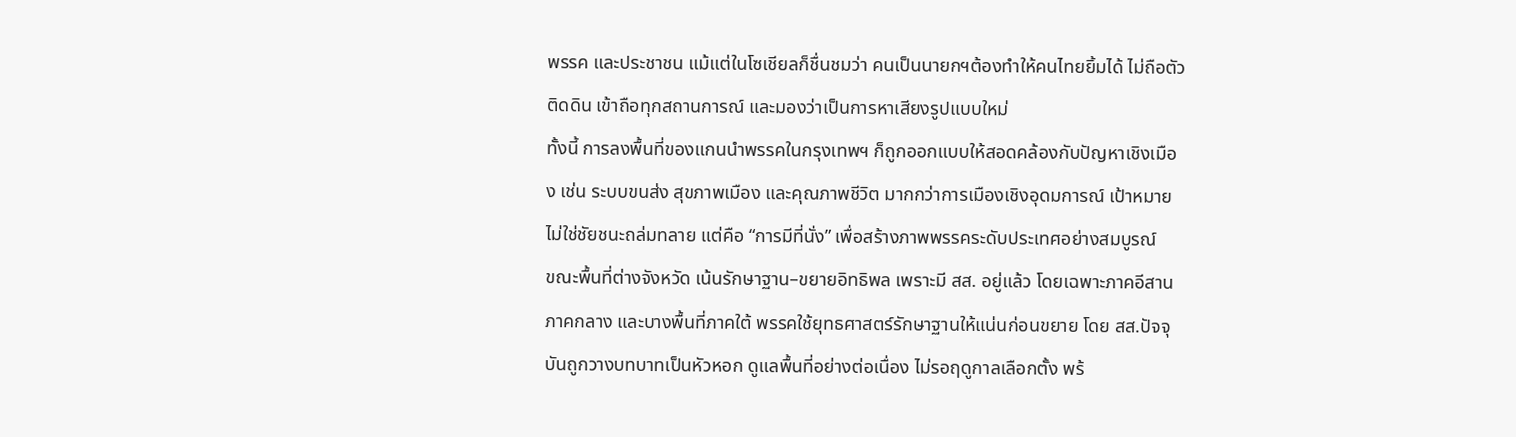พรรค และประชาชน แม้แต่ในโซเชียลก็ชื่นชมว่า คนเป็นนายกฯต้องทำให้คนไทยยิ้มได้ ไม่ถือตัว ติดดิน เข้าถือทุกสถานการณ์ และมองว่าเป็นการหาเสียงรูปแบบใหม่
ทั้งนี้ การลงพื้นที่ของแกนนำพรรคในกรุงเทพฯ ก็ถูกออกแบบให้สอดคล้องกับปัญหาเชิงเมือง เช่น ระบบขนส่ง สุขภาพเมือง และคุณภาพชีวิต มากกว่าการเมืองเชิงอุดมการณ์ เป้าหมายไม่ใช่ชัยชนะถล่มทลาย แต่คือ “การมีที่นั่ง” เพื่อสร้างภาพพรรคระดับประเทศอย่างสมบูรณ์
ขณะพื้นที่ต่างจังหวัด เน้นรักษาฐาน–ขยายอิทธิพล เพราะมี สส. อยู่แล้ว โดยเฉพาะภาคอีสาน ภาคกลาง และบางพื้นที่ภาคใต้ พรรคใช้ยุทธศาสตร์รักษาฐานให้แน่นก่อนขยาย โดย สส.ปัจจุบันถูกวางบทบาทเป็นหัวหอก ดูแลพื้นที่อย่างต่อเนื่อง ไม่รอฤดูกาลเลือกตั้ง พร้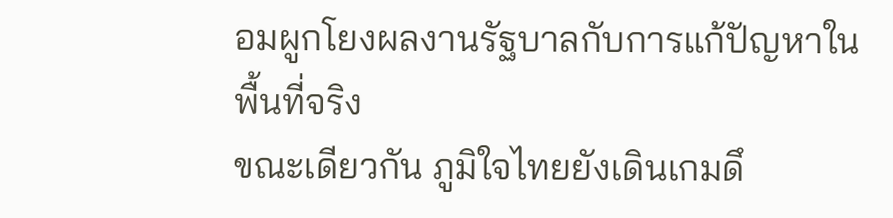อมผูกโยงผลงานรัฐบาลกับการแก้ปัญหาในพื้นที่จริง
ขณะเดียวกัน ภูมิใจไทยยังเดินเกมดึ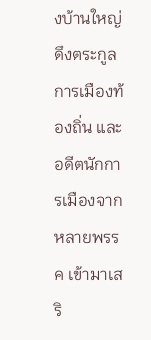งบ้านใหญ่ ดึงตระกูลการเมืองท้องถิ่น และอดีตนักการเมืองจากหลายพรรค เข้ามาเสริ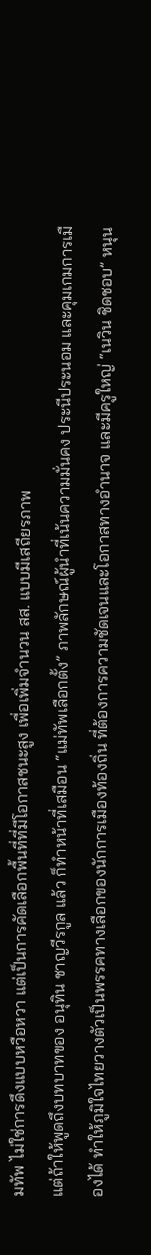มทัพ ไม่ใช่การดึงแบบหวือหวา แต่เป็นการคัดเลือกพื้นที่ที่มีโอกาสชนะสูง เพื่อเพิ่มจำนวน สส. แบบมีเสถียรภาพ
แต่ถ้าให้พูดถึงบทบาทของ อนุทิน ชาญวีรกูล แล้ว ก็ทำหน้าที่เสมือน “แม่ทัพเลือกตั้ง” ภาพลักษณ์ผู้นำที่เน้นความมั่นคง ประนีประนอม และคุมเกมการเมืองได้ ทำให้ภูมิใจไทยวางตัวเป็นพรรคทางเลือกของนักการเมืองท้องถิ่น ที่ต้องการความชัดเจนและโอกาสทางอำนาจ และมีครูใหญ่ “เนวิน ชิดชอบ” หนุน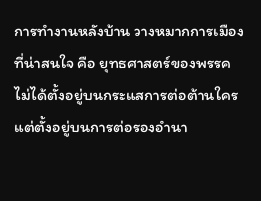การทำงานหลังบ้าน วางหมากการเมือง
ที่น่าสนใจ คือ ยุทธศาสตร์ของพรรค ไม่ได้ตั้งอยู่บนกระแสการต่อต้านใคร แต่ตั้งอยู่บนการต่อรองอำนา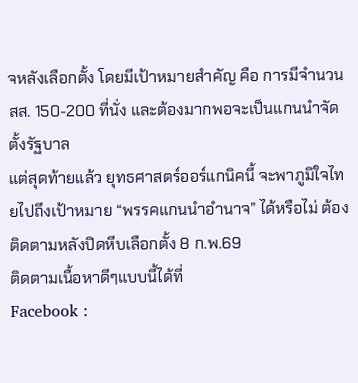จหลังเลือกตั้ง โดยมีเป้าหมายสำคัญ คือ การมีจำนวน สส. 150-200 ที่นั่ง และต้องมากพอจะเป็นแกนนำจัดตั้งรัฐบาล
แต่สุดท้ายแล้ว ยุทธศาสตร์ออร์แกนิคนี้ จะพาภูมิใจไทยไปถึงเป้าหมาย “พรรคแกนนำอำนาจ” ได้หรือไม่ ต้องติดตามหลังปิดหีบเลือกตั้ง 8 ก.พ.69
ติดตามเนื้อหาดีๆแบบนี้ได้ที่
Facebook :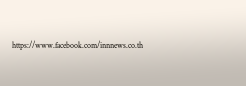https://www.facebook.com/innnews.co.th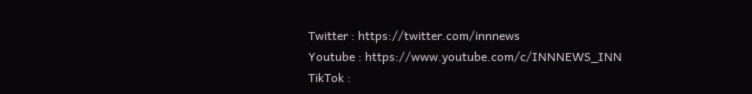Twitter : https://twitter.com/innnews
Youtube : https://www.youtube.com/c/INNNEWS_INN
TikTok :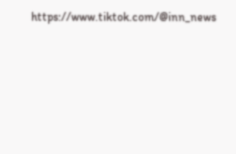https://www.tiktok.com/@inn_news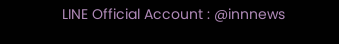LINE Official Account : @innnews